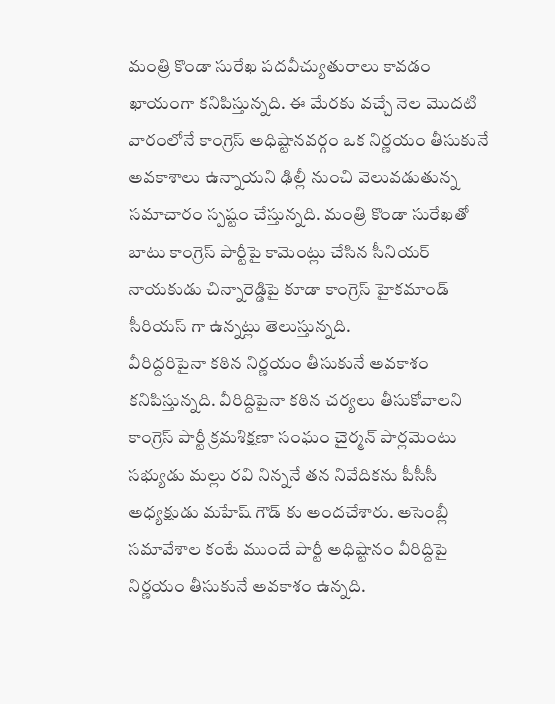మంత్రి కొండా సురేఖ పదవీచ్యుతురాలు కావడం ఖాయంగా కనిపిస్తున్నది. ఈ మేరకు వచ్చే నెల మొదటి వారంలోనే కాంగ్రెస్ అధిష్టానవర్గం ఒక నిర్ణయం తీసుకునే అవకాశాలు ఉన్నాయని ఢిల్లీ నుంచి వెలువడుతున్న సమాచారం స్పష్టం చేస్తున్నది. మంత్రి కొండా సురేఖతో బాటు కాంగ్రెస్ పార్టీపై కామెంట్లు చేసిన సీనియర్ నాయకుడు చిన్నారెడ్డిపై కూడా కాంగ్రెస్ హైకమాండ్ సీరియస్ గా ఉన్నట్లు తెలుస్తున్నది.
వీరిద్దరిపైనా కఠిన నిర్ణయం తీసుకునే అవకాశం కనిపిస్తున్నది. వీరిద్దిపైనా కఠిన చర్యలు తీసుకోవాలని కాంగ్రెస్ పార్టీ క్రమశిక్షణా సంఘం చైర్మన్ పార్లమెంటు సభ్యుడు మల్లు రవి నిన్ననే తన నివేదికను పీసీసీ అధ్యక్షుడు మహేష్ గౌడ్ కు అందచేశారు. అసెంబ్లీ సమావేశాల కంటే ముందే పార్టీ అధిష్టానం వీరిద్దిపై నిర్ణయం తీసుకునే అవకాశం ఉన్నది.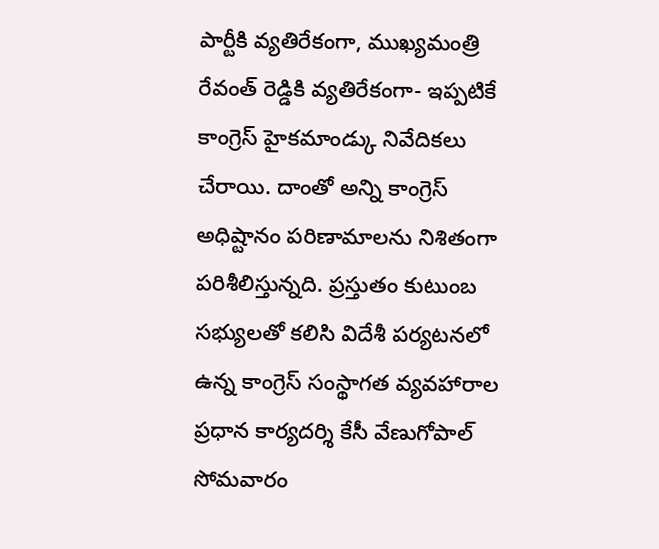పార్టీకి వ్యతిరేకంగా, ముఖ్యమంత్రి రేవంత్ రెడ్డికి వ్యతిరేకంగా- ఇప్పటికే కాంగ్రెస్ హైకమాండ్కు నివేదికలు చేరాయి. దాంతో అన్ని కాంగ్రెస్ అధిష్టానం పరిణామాలను నిశితంగా పరిశీలిస్తున్నది. ప్రస్తుతం కుటుంబ సభ్యులతో కలిసి విదేశీ పర్యటనలో ఉన్న కాంగ్రెస్ సంస్థాగత వ్యవహారాల ప్రధాన కార్యదర్శి కేసీ వేణుగోపాల్ సోమవారం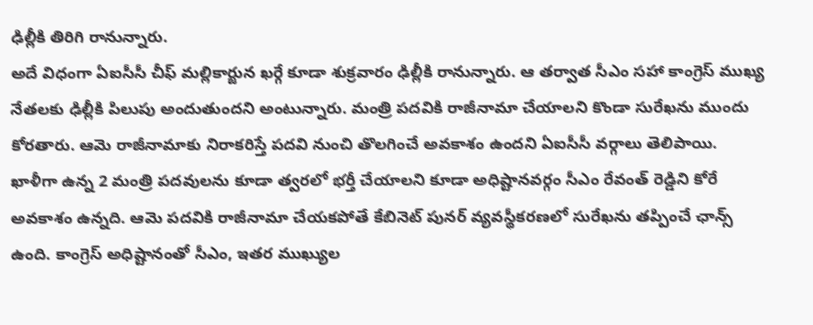ఢిల్లీకి తిరిగి రానున్నారు.
అదే విధంగా ఏఐసీసీ చీఫ్ మల్లికార్జున ఖర్గే కూడా శుక్రవారం ఢిల్లీకి రానున్నారు. ఆ తర్వాత సీఎం సహా కాంగ్రెస్ ముఖ్య నేతలకు ఢిల్లీకి పిలుపు అందుతుందని అంటున్నారు. మంత్రి పదవికి రాజీనామా చేయాలని కొండా సురేఖను ముందు కోరతారు. ఆమె రాజీనామాకు నిరాకరిస్తే పదవి నుంచి తొలగించే అవకాశం ఉందని ఏఐసీసీ వర్గాలు తెలిపాయి.
ఖాళీగా ఉన్న 2 మంత్రి పదవులను కూడా త్వరలో భర్తీ చేయాలని కూడా అధిష్టానవర్గం సీఎం రేవంత్ రెడ్డిని కోరే అవకాశం ఉన్నది. ఆమె పదవికి రాజీనామా చేయకపోతే కేబినెట్ పునర్ వ్యవస్థీకరణలో సురేఖను తప్పించే ఛాన్స్ ఉంది. కాంగ్రెస్ అధిష్టానంతో సీఎం, ఇతర ముఖ్యుల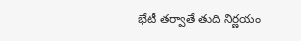భేటీ తర్వాతే తుది నిర్ణయం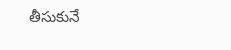తీసుకునే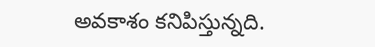అవకాశం కనిపిస్తున్నది.